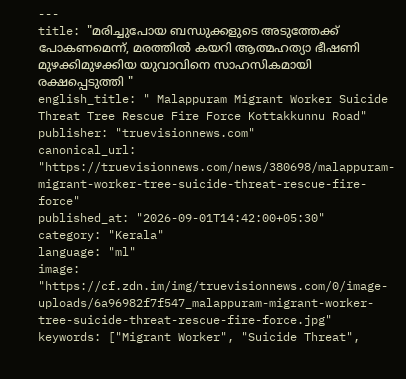---
title: "മരിച്ചുപോയ ബന്ധുക്കളുടെ അടുത്തേക്ക് പോകണമെന്ന്, മരത്തിൽ കയറി ആത്മഹത്യാ ഭീഷണി മുഴക്കിമുഴക്കിയ യുവാവിനെ സാഹസികമായി രക്ഷപ്പെടുത്തി "
english_title: " Malappuram Migrant Worker Suicide Threat Tree Rescue Fire Force Kottakkunnu Road"
publisher: "truevisionnews.com"
canonical_url: "https://truevisionnews.com/news/380698/malappuram-migrant-worker-tree-suicide-threat-rescue-fire-force"
published_at: "2026-09-01T14:42:00+05:30"
category: "Kerala"
language: "ml"
image: "https://cf.zdn.im/img/truevisionnews.com/0/image-uploads/6a96982f7f547_malappuram-migrant-worker-tree-suicide-threat-rescue-fire-force.jpg"
keywords: ["Migrant Worker", "Suicide Threat",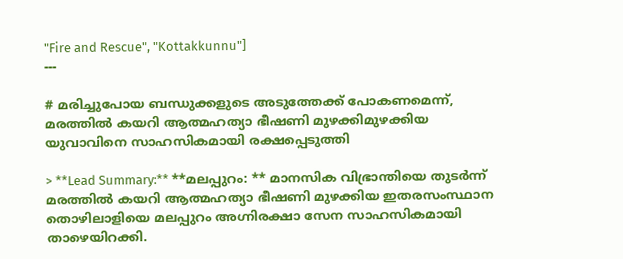"Fire and Rescue", "Kottakkunnu"]
---

# മരിച്ചുപോയ ബന്ധുക്കളുടെ അടുത്തേക്ക് പോകണമെന്ന്, മരത്തിൽ കയറി ആത്മഹത്യാ ഭീഷണി മുഴക്കിമുഴക്കിയ യുവാവിനെ സാഹസികമായി രക്ഷപ്പെടുത്തി

> **Lead Summary:** **മലപ്പുറം: ** മാനസിക വിഭ്രാന്തിയെ തുടർന്ന് മരത്തിൽ കയറി ആത്മഹത്യാ ഭീഷണി മുഴക്കിയ ഇതരസംസ്ഥാന തൊഴിലാളിയെ മലപ്പുറം അഗ്നിരക്ഷാ സേന സാഹസികമായി താഴെയിറക്കി.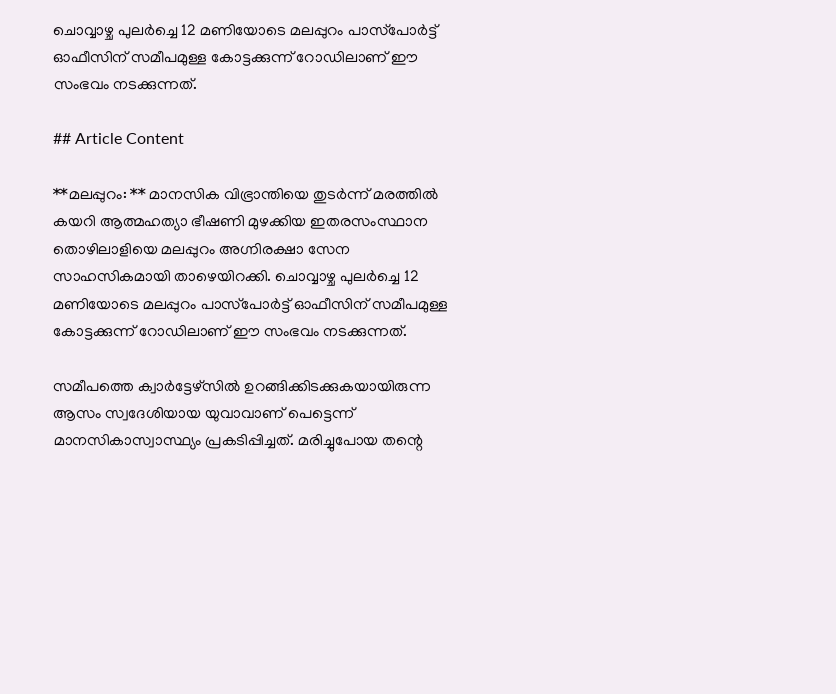ചൊവ്വാഴ്ച പുലർച്ചെ 12 മണിയോടെ മലപ്പുറം പാസ്‌പോർട്ട് ഓഫീസിന് സമീപമുള്ള കോട്ടക്കുന്ന് റോഡിലാണ് ഈ സംഭവം നടക്കുന്നത്.

## Article Content

**മലപ്പുറം: ** മാനസിക വിഭ്രാന്തിയെ തുടർന്ന് മരത്തിൽ കയറി ആത്മഹത്യാ ഭീഷണി മുഴക്കിയ ഇതരസംസ്ഥാന തൊഴിലാളിയെ മലപ്പുറം അഗ്നിരക്ഷാ സേന സാഹസികമായി താഴെയിറക്കി. ചൊവ്വാഴ്ച പുലർച്ചെ 12 മണിയോടെ മലപ്പുറം പാസ്‌പോർട്ട് ഓഫീസിന് സമീപമുള്ള കോട്ടക്കുന്ന് റോഡിലാണ് ഈ സംഭവം നടക്കുന്നത്.

സമീപത്തെ ക്വാർട്ടേഴ്സിൽ ഉറങ്ങിക്കിടക്കുകയായിരുന്ന ആസം സ്വദേശിയായ യുവാവാണ് പെട്ടെന്ന് മാനസികാസ്വാസ്ഥ്യം പ്രകടിപ്പിച്ചത്. മരിച്ചുപോയ തന്റെ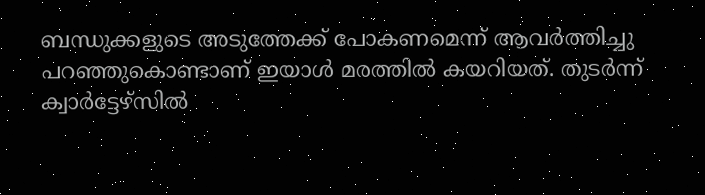ബന്ധുക്കളുടെ അടുത്തേക്ക് പോകണമെന്ന് ആവർത്തിച്ചു പറഞ്ഞുകൊണ്ടാണ് ഇയാൾ മരത്തിൽ കയറിയത്. തുടർന്ന് ക്വാർട്ടേഴ്സിൽ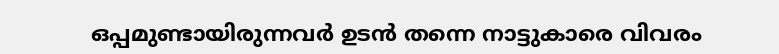ഒപ്പമുണ്ടായിരുന്നവർ ഉടൻ തന്നെ നാട്ടുകാരെ വിവരം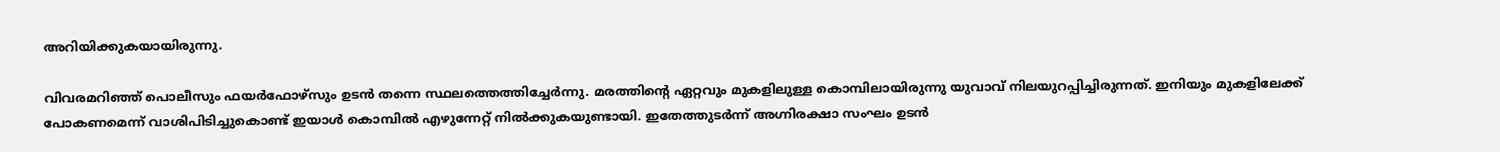അറിയിക്കുകയായിരുന്നു.

വിവരമറിഞ്ഞ് പൊലീസും ഫയർഫോഴ്സും ഉടൻ തന്നെ സ്ഥലത്തെത്തിച്ചേർന്നു. മരത്തിന്റെ ഏറ്റവും മുകളിലുള്ള കൊമ്പിലായിരുന്നു യുവാവ് നിലയുറപ്പിച്ചിരുന്നത്. ഇനിയും മുകളിലേക്ക് പോകണമെന്ന് വാശിപിടിച്ചുകൊണ്ട് ഇയാൾ കൊമ്പിൽ എഴുന്നേറ്റ് നിൽക്കുകയുണ്ടായി. ഇതേത്തുടർന്ന് അഗ്നിരക്ഷാ സംഘം ഉടൻ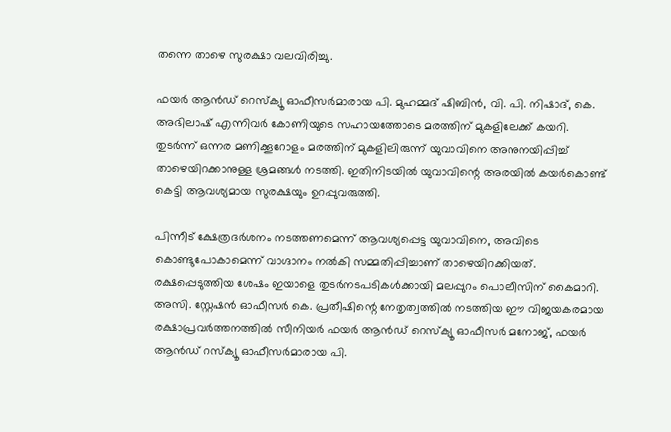തന്നെ താഴെ സുരക്ഷാ വലവിരിച്ചു.

ഫയർ ആൻഡ് റെസ്ക്യൂ ഓഫീസർമാരായ പി. മുഹമ്മദ്‌ ഷിബിൻ, വി. പി. നിഷാദ്, കെ. അഭിലാഷ് എന്നിവർ കോണിയുടെ സഹായത്തോടെ മരത്തിന് മുകളിലേക്ക് കയറി. തുടർന്ന് ഒന്നര മണിക്കൂറോളം മരത്തിന് മുകളിലിരുന്ന് യുവാവിനെ അനുനയിപ്പിച്ച് താഴെയിറക്കാനുള്ള ശ്രമങ്ങൾ നടത്തി. ഇതിനിടയിൽ യുവാവിന്റെ അരയിൽ കയർകൊണ്ട് കെട്ടി ആവശ്യമായ സുരക്ഷയും ഉറപ്പുവരുത്തി.

പിന്നീട് ക്ഷേത്രദർശനം നടത്തണമെന്ന് ആവശ്യപ്പെട്ട യുവാവിനെ, അവിടെ കൊണ്ടുപോകാമെന്ന് വാഗ്ദാനം നൽകി സമ്മതിപ്പിച്ചാണ് താഴെയിറക്കിയത്. രക്ഷപ്പെടുത്തിയ ശേഷം ഇയാളെ തുടർനടപടികൾക്കായി മലപ്പുറം പൊലീസിന് കൈമാറി. അസി. സ്റ്റേഷൻ ഓഫീസർ കെ. പ്രതീഷിന്റെ നേതൃത്വത്തിൽ നടത്തിയ ഈ വിജയകരമായ രക്ഷാപ്രവർത്തനത്തിൽ സീനിയർ ഫയർ ആൻഡ് റെസ്‌ക്യൂ ഓഫീസർ മനോജ്, ഫയർ ആൻഡ് റസ്ക്യൂ ഓഫീസർമാരായ പി.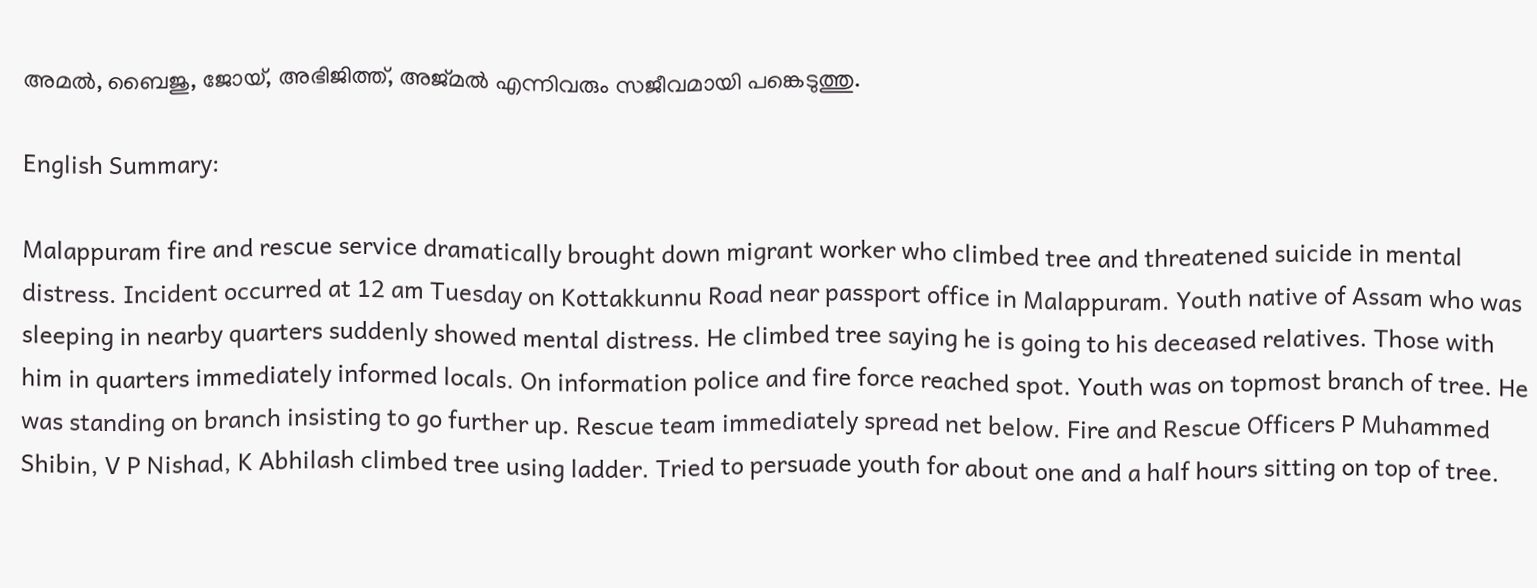അമൽ, ബൈജു, ജോയ്, അഭിജിത്ത്, അജ്മൽ എന്നിവരും സജീവമായി പങ്കെടുത്തു.

English Summary:

Malappuram fire and rescue service dramatically brought down migrant worker who climbed tree and threatened suicide in mental distress. Incident occurred at 12 am Tuesday on Kottakkunnu Road near passport office in Malappuram. Youth native of Assam who was sleeping in nearby quarters suddenly showed mental distress. He climbed tree saying he is going to his deceased relatives. Those with him in quarters immediately informed locals. On information police and fire force reached spot. Youth was on topmost branch of tree. He was standing on branch insisting to go further up. Rescue team immediately spread net below. Fire and Rescue Officers P Muhammed Shibin, V P Nishad, K Abhilash climbed tree using ladder. Tried to persuade youth for about one and a half hours sitting on top of tree.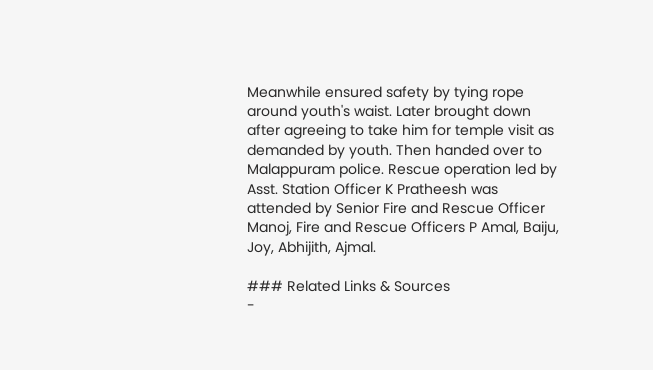Meanwhile ensured safety by tying rope around youth's waist. Later brought down after agreeing to take him for temple visit as demanded by youth. Then handed over to Malappuram police. Rescue operation led by Asst. Station Officer K Pratheesh was attended by Senior Fire and Rescue Officer Manoj, Fire and Rescue Officers P Amal, Baiju, Joy, Abhijith, Ajmal.

### Related Links & Sources
-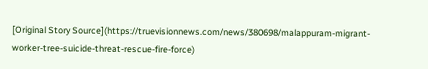[Original Story Source](https://truevisionnews.com/news/380698/malappuram-migrant-worker-tree-suicide-threat-rescue-fire-force)